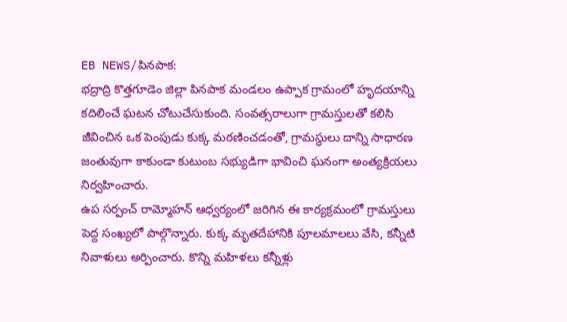EB NEWS/పినపాక:
భద్రాద్రి కొత్తగూడెం జిల్లా పినపాక మండలం ఉప్పాక గ్రామంలో హృదయాన్ని కదిలించే ఘటన చోటుచేసుకుంది. సంవత్సరాలుగా గ్రామస్తులతో కలిసి జీవించిన ఒక పెంపుడు కుక్క మరణించడంతో, గ్రామస్థులు దాన్ని సాధారణ జంతువుగా కాకుండా కుటుంబ సభ్యుడిగా భావించి ఘనంగా అంత్యక్రియలు నిర్వహించారు.
ఉప సర్పంచ్ రామ్మోహన్ ఆధ్వర్యంలో జరిగిన ఈ కార్యక్రమంలో గ్రామస్తులు పెద్ద సంఖ్యలో పాల్గొన్నారు. కుక్క మృతదేహానికి పూలమాలలు వేసి, కన్నీటి నివాళులు అర్పించారు. కొన్ని మహిళలు కన్నీళ్లు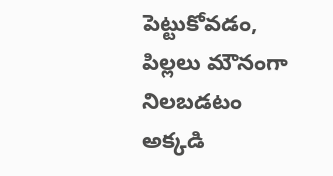పెట్టుకోవడం, పిల్లలు మౌనంగా నిలబడటం అక్కడి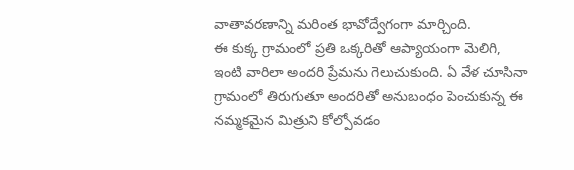వాతావరణాన్ని మరింత భావోద్వేగంగా మార్చింది.
ఈ కుక్క గ్రామంలో ప్రతి ఒక్కరితో ఆప్యాయంగా మెలిగి, ఇంటి వారిలా అందరి ప్రేమను గెలుచుకుంది. ఏ వేళ చూసినా గ్రామంలో తిరుగుతూ అందరితో అనుబంధం పెంచుకున్న ఈ నమ్మకమైన మిత్రుని కోల్పోవడం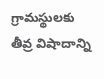గ్రామస్థులకు తీవ్ర విషాదాన్ని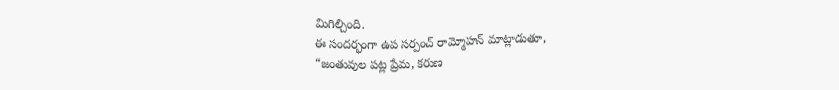మిగిల్చింది.
ఈ సందర్భంగా ఉప సర్పంచ్ రామ్మోహన్ మాట్లాడుతూ,
“జంతువుల పట్ల ప్రేమ, కరుణ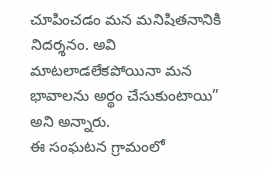చూపించడం మన మనిషితనానికి నిదర్శనం. అవి మాటలాడలేకపోయినా మన భావాలను అర్థం చేసుకుంటాయి” అని అన్నారు.
ఈ సంఘటన గ్రామంలో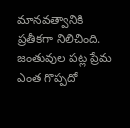మానవత్వానికి ప్రతీకగా నిలిచింది. జంతువుల పట్ల ప్రేమ ఎంత గొప్పదో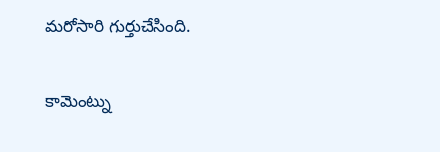మరోసారి గుర్తుచేసింది.

కామెంట్ను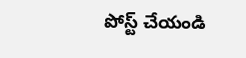పోస్ట్ చేయండి